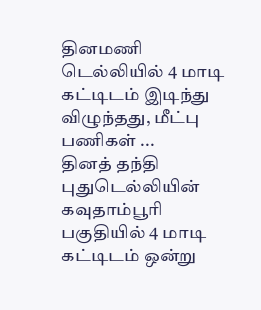தினமணி
டெல்லியில் 4 மாடி கட்டிடம் இடிந்து விழுந்தது, மீட்பு பணிகள் ...
தினத் தந்தி
புதுடெல்லியின் கவுதாம்பூரி பகுதியில் 4 மாடி கட்டிடம் ஒன்று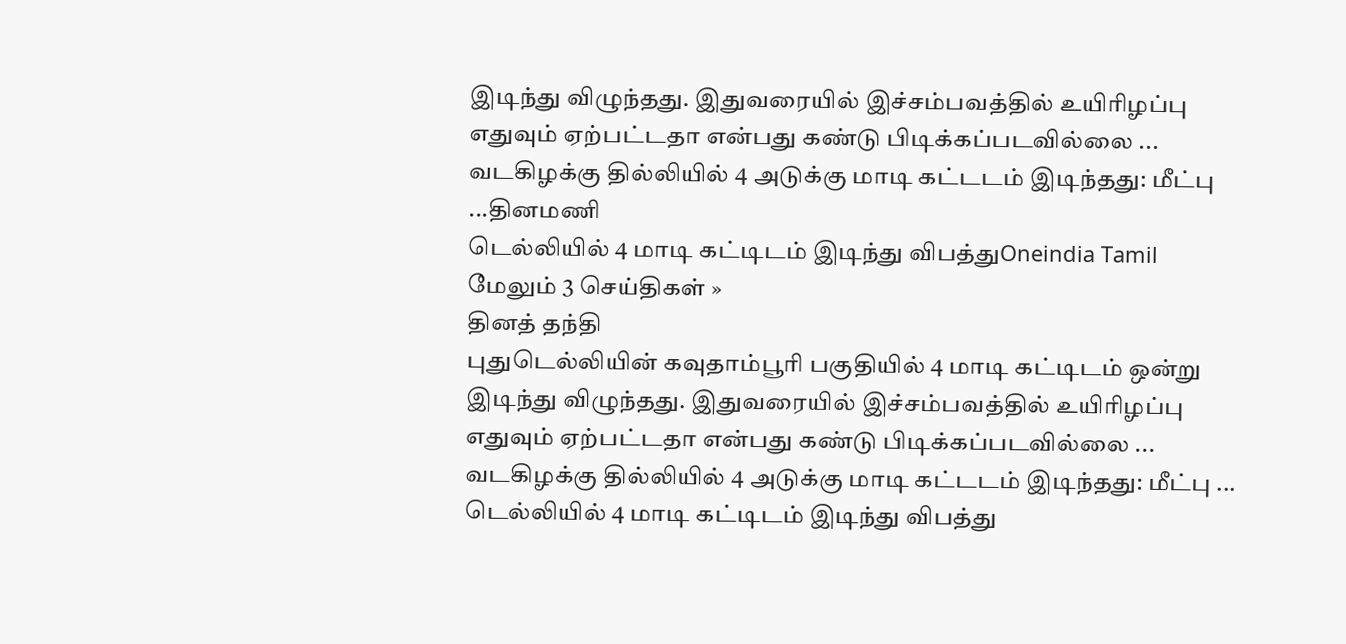இடிந்து விழுந்தது. இதுவரையில் இச்சம்பவத்தில் உயிரிழப்பு எதுவும் ஏற்பட்டதா என்பது கண்டு பிடிக்கப்படவில்லை ...
வடகிழக்கு தில்லியில் 4 அடுக்கு மாடி கட்டடம் இடிந்தது: மீட்பு ...தினமணி
டெல்லியில் 4 மாடி கட்டிடம் இடிந்து விபத்துOneindia Tamil
மேலும் 3 செய்திகள் »
தினத் தந்தி
புதுடெல்லியின் கவுதாம்பூரி பகுதியில் 4 மாடி கட்டிடம் ஒன்று இடிந்து விழுந்தது. இதுவரையில் இச்சம்பவத்தில் உயிரிழப்பு எதுவும் ஏற்பட்டதா என்பது கண்டு பிடிக்கப்படவில்லை ...
வடகிழக்கு தில்லியில் 4 அடுக்கு மாடி கட்டடம் இடிந்தது: மீட்பு ...
டெல்லியில் 4 மாடி கட்டிடம் இடிந்து விபத்து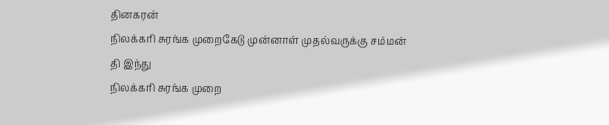தினகரன்
நிலக்கரி சுரங்க முறைகேடு முன்னாள் முதல்வருக்கு சம்மன்
தி இந்து
நிலக்கரி சுரங்க முறை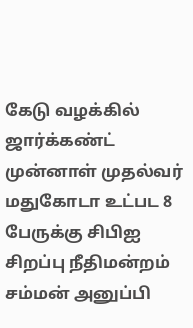கேடு வழக்கில் ஜார்க்கண்ட் முன்னாள் முதல்வர் மதுகோடா உட்பட 8 பேருக்கு சிபிஐ சிறப்பு நீதிமன்றம் சம்மன் அனுப்பி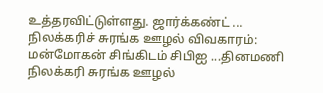உத்தரவிட்டுள்ளது. ஜார்க்கண்ட் ...
நிலக்கரிச் சுரங்க ஊழல் விவகாரம்: மன்மோகன் சிங்கிடம் சிபிஐ ...தினமணி
நிலக்கரி சுரங்க ஊழல்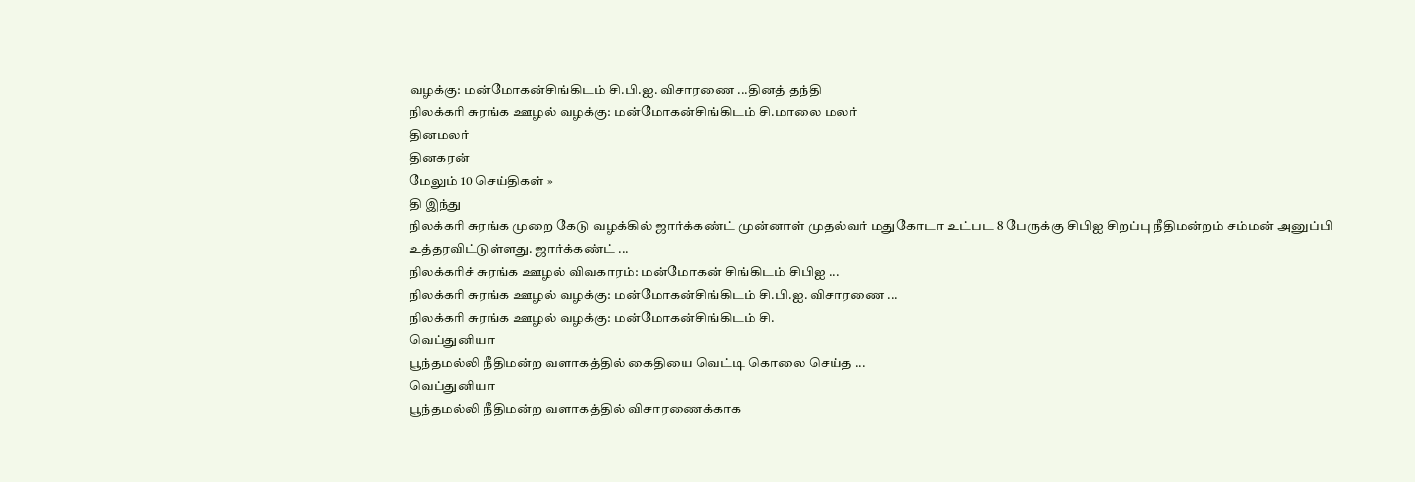வழக்கு: மன்மோகன்சிங்கிடம் சி.பி.ஐ. விசாரணை ...தினத் தந்தி
நிலக்கரி சுரங்க ஊழல் வழக்கு: மன்மோகன்சிங்கிடம் சி.மாலை மலர்
தினமலர்
தினகரன்
மேலும் 10 செய்திகள் »
தி இந்து
நிலக்கரி சுரங்க முறை கேடு வழக்கில் ஜார்க்கண்ட் முன்னாள் முதல்வர் மதுகோடா உட்பட 8 பேருக்கு சிபிஐ சிறப்பு நீதிமன்றம் சம்மன் அனுப்பி உத்தரவிட்டுள்ளது. ஜார்க்கண்ட் ...
நிலக்கரிச் சுரங்க ஊழல் விவகாரம்: மன்மோகன் சிங்கிடம் சிபிஐ ...
நிலக்கரி சுரங்க ஊழல் வழக்கு: மன்மோகன்சிங்கிடம் சி.பி.ஐ. விசாரணை ...
நிலக்கரி சுரங்க ஊழல் வழக்கு: மன்மோகன்சிங்கிடம் சி.
வெப்துனியா
பூந்தமல்லி நீதிமன்ற வளாகத்தில் கைதியை வெட்டி கொலை செய்த ...
வெப்துனியா
பூந்தமல்லி நீதிமன்ற வளாகத்தில் விசாரணைக்காக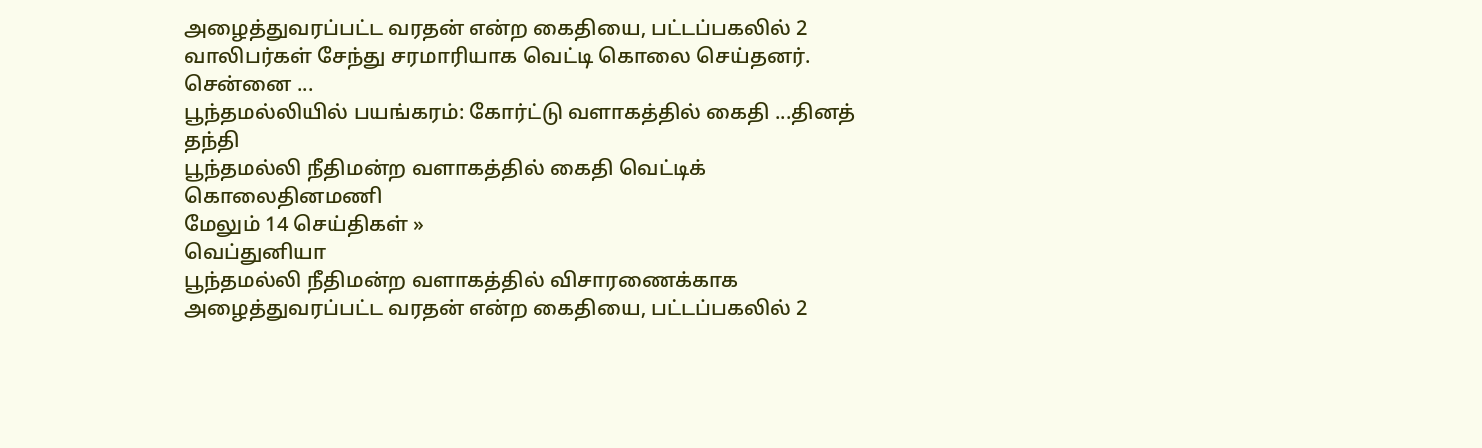அழைத்துவரப்பட்ட வரதன் என்ற கைதியை, பட்டப்பகலில் 2 வாலிபர்கள் சேந்து சரமாரியாக வெட்டி கொலை செய்தனர். சென்னை ...
பூந்தமல்லியில் பயங்கரம்: கோர்ட்டு வளாகத்தில் கைதி ...தினத் தந்தி
பூந்தமல்லி நீதிமன்ற வளாகத்தில் கைதி வெட்டிக் கொலைதினமணி
மேலும் 14 செய்திகள் »
வெப்துனியா
பூந்தமல்லி நீதிமன்ற வளாகத்தில் விசாரணைக்காக அழைத்துவரப்பட்ட வரதன் என்ற கைதியை, பட்டப்பகலில் 2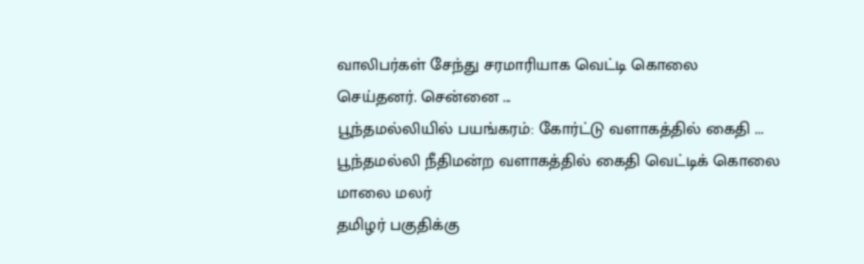வாலிபர்கள் சேந்து சரமாரியாக வெட்டி கொலை செய்தனர். சென்னை ...
பூந்தமல்லியில் பயங்கரம்: கோர்ட்டு வளாகத்தில் கைதி ...
பூந்தமல்லி நீதிமன்ற வளாகத்தில் கைதி வெட்டிக் கொலை
மாலை மலர்
தமிழர் பகுதிக்கு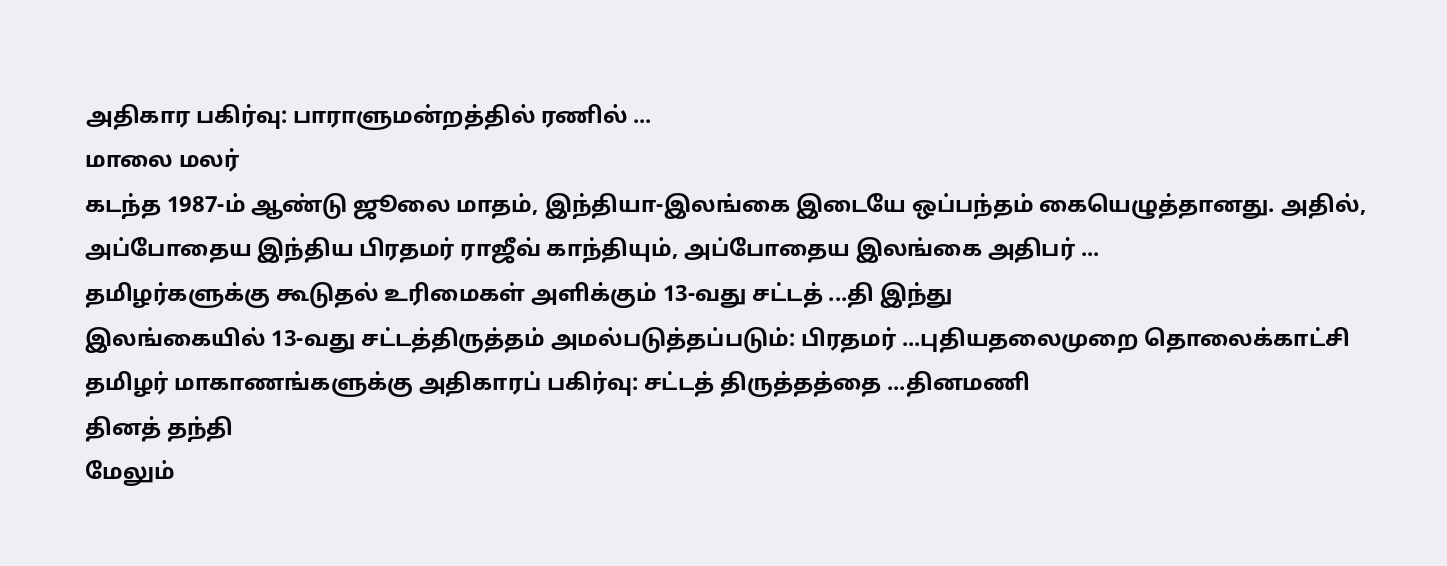அதிகார பகிர்வு: பாராளுமன்றத்தில் ரணில் ...
மாலை மலர்
கடந்த 1987-ம் ஆண்டு ஜூலை மாதம், இந்தியா-இலங்கை இடையே ஒப்பந்தம் கையெழுத்தானது. அதில், அப்போதைய இந்திய பிரதமர் ராஜீவ் காந்தியும், அப்போதைய இலங்கை அதிபர் ...
தமிழர்களுக்கு கூடுதல் உரிமைகள் அளிக்கும் 13-வது சட்டத் ...தி இந்து
இலங்கையில் 13-வது சட்டத்திருத்தம் அமல்படுத்தப்படும்: பிரதமர் ...புதியதலைமுறை தொலைக்காட்சி
தமிழர் மாகாணங்களுக்கு அதிகாரப் பகிர்வு: சட்டத் திருத்தத்தை ...தினமணி
தினத் தந்தி
மேலும்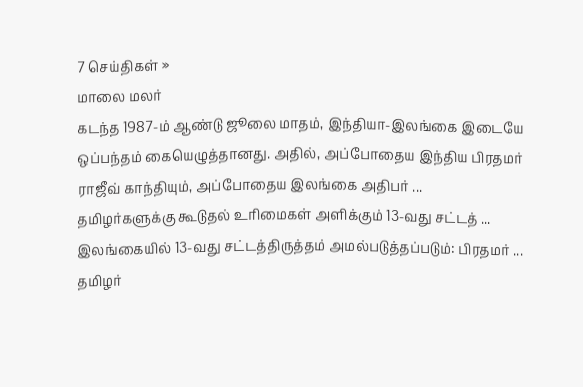7 செய்திகள் »
மாலை மலர்
கடந்த 1987-ம் ஆண்டு ஜூலை மாதம், இந்தியா-இலங்கை இடையே ஒப்பந்தம் கையெழுத்தானது. அதில், அப்போதைய இந்திய பிரதமர் ராஜீவ் காந்தியும், அப்போதைய இலங்கை அதிபர் ...
தமிழர்களுக்கு கூடுதல் உரிமைகள் அளிக்கும் 13-வது சட்டத் ...
இலங்கையில் 13-வது சட்டத்திருத்தம் அமல்படுத்தப்படும்: பிரதமர் ...
தமிழர்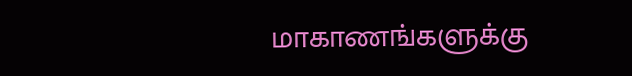மாகாணங்களுக்கு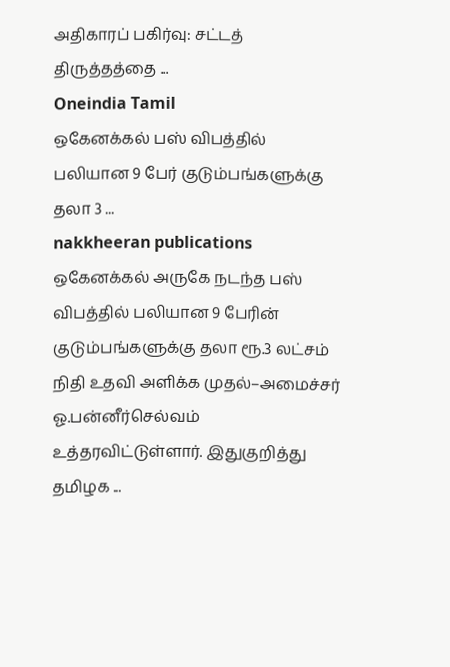அதிகாரப் பகிர்வு: சட்டத் திருத்தத்தை ...
Oneindia Tamil
ஒகேனக்கல் பஸ் விபத்தில் பலியான 9 பேர் குடும்பங்களுக்கு தலா 3 ...
nakkheeran publications
ஒகேனக்கல் அருகே நடந்த பஸ் விபத்தில் பலியான 9 பேரின் குடும்பங்களுக்கு தலா ரூ.3 லட்சம் நிதி உதவி அளிக்க முதல்–அமைச்சர் ஓ.பன்னீர்செல்வம் உத்தரவிட்டுள்ளார். இதுகுறித்து தமிழக ...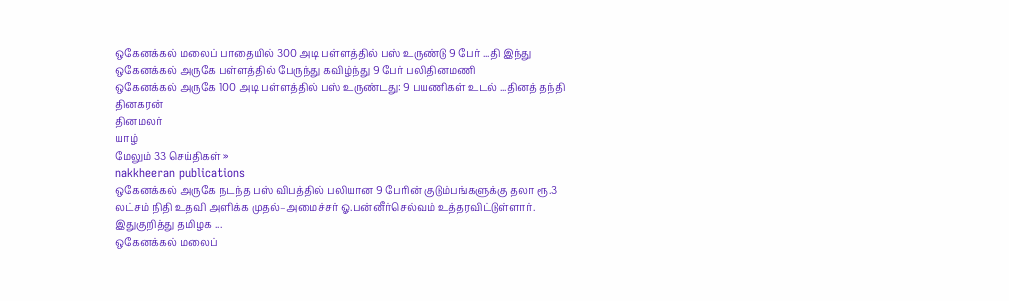ஒகேனக்கல் மலைப் பாதையில் 300 அடி பள்ளத்தில் பஸ் உருண்டு 9 பேர் ...தி இந்து
ஒகேனக்கல் அருகே பள்ளத்தில் பேருந்து கவிழ்ந்து 9 பேர் பலிதினமணி
ஒகேனக்கல் அருகே 100 அடி பள்ளத்தில் பஸ் உருண்டது: 9 பயணிகள் உடல் ...தினத் தந்தி
தினகரன்
தினமலர்
யாழ்
மேலும் 33 செய்திகள் »
nakkheeran publications
ஒகேனக்கல் அருகே நடந்த பஸ் விபத்தில் பலியான 9 பேரின் குடும்பங்களுக்கு தலா ரூ.3 லட்சம் நிதி உதவி அளிக்க முதல்–அமைச்சர் ஓ.பன்னீர்செல்வம் உத்தரவிட்டுள்ளார். இதுகுறித்து தமிழக ...
ஒகேனக்கல் மலைப்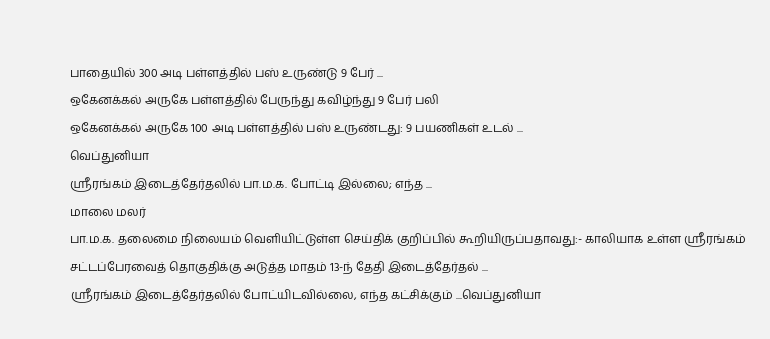பாதையில் 300 அடி பள்ளத்தில் பஸ் உருண்டு 9 பேர் ...
ஒகேனக்கல் அருகே பள்ளத்தில் பேருந்து கவிழ்ந்து 9 பேர் பலி
ஒகேனக்கல் அருகே 100 அடி பள்ளத்தில் பஸ் உருண்டது: 9 பயணிகள் உடல் ...
வெப்துனியா
ஸ்ரீரங்கம் இடைத்தேர்தலில் பா.ம.க. போட்டி இல்லை; எந்த ...
மாலை மலர்
பா.ம.க. தலைமை நிலையம் வெளியிட்டுள்ள செய்திக் குறிப்பில் கூறியிருப்பதாவது:- காலியாக உள்ள ஸ்ரீரங்கம் சட்டப்பேரவைத் தொகுதிக்கு அடுத்த மாதம் 13-ந் தேதி இடைத்தேர்தல் ...
ஸ்ரீரங்கம் இடைத்தேர்தலில் போட்யிடவில்லை, எந்த கட்சிக்கும் ...வெப்துனியா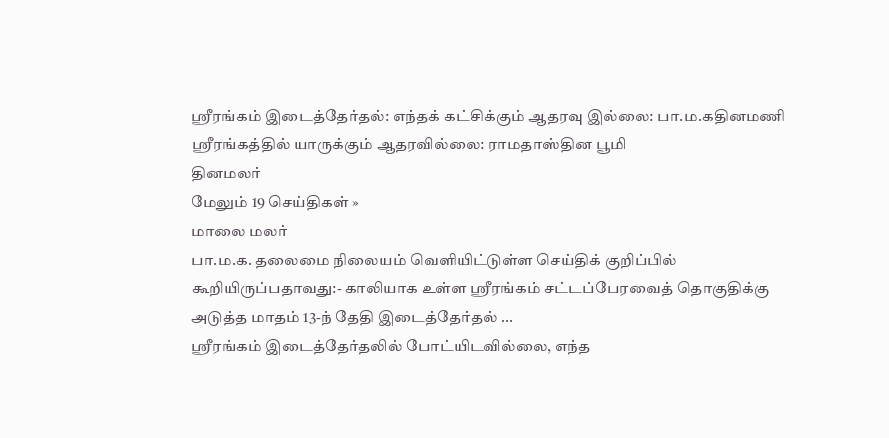ஸ்ரீரங்கம் இடைத்தேர்தல்: எந்தக் கட்சிக்கும் ஆதரவு இல்லை: பா.ம.கதினமணி
ஸ்ரீரங்கத்தில் யாருக்கும் ஆதரவில்லை: ராமதாஸ்தின பூமி
தினமலர்
மேலும் 19 செய்திகள் »
மாலை மலர்
பா.ம.க. தலைமை நிலையம் வெளியிட்டுள்ள செய்திக் குறிப்பில் கூறியிருப்பதாவது:- காலியாக உள்ள ஸ்ரீரங்கம் சட்டப்பேரவைத் தொகுதிக்கு அடுத்த மாதம் 13-ந் தேதி இடைத்தேர்தல் ...
ஸ்ரீரங்கம் இடைத்தேர்தலில் போட்யிடவில்லை, எந்த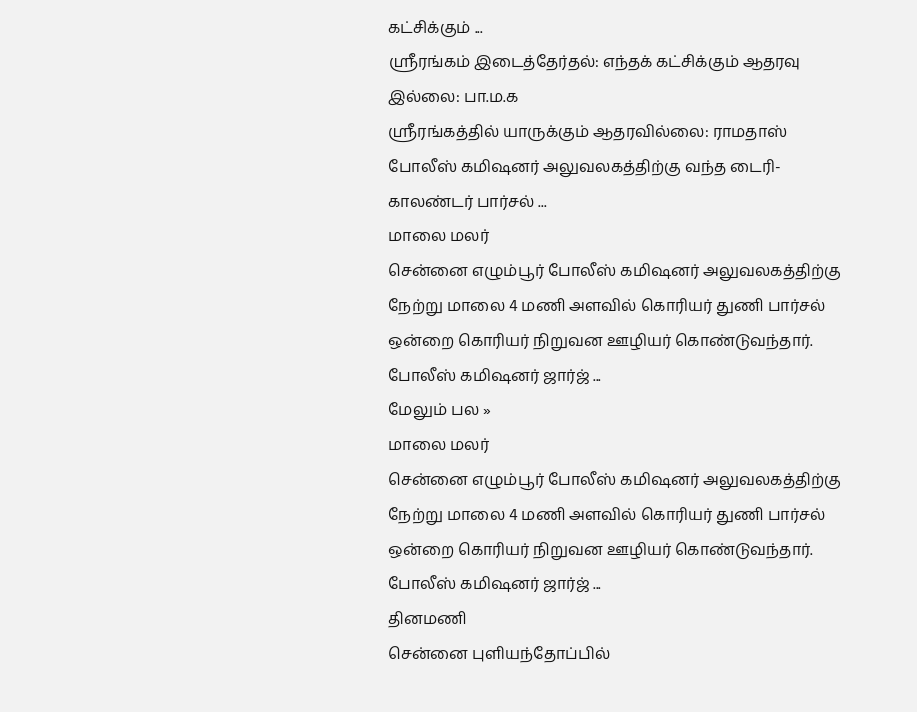கட்சிக்கும் ...
ஸ்ரீரங்கம் இடைத்தேர்தல்: எந்தக் கட்சிக்கும் ஆதரவு இல்லை: பா.ம.க
ஸ்ரீரங்கத்தில் யாருக்கும் ஆதரவில்லை: ராமதாஸ்
போலீஸ் கமிஷனர் அலுவலகத்திற்கு வந்த டைரி-காலண்டர் பார்சல் ...
மாலை மலர்
சென்னை எழும்பூர் போலீஸ் கமிஷனர் அலுவலகத்திற்கு நேற்று மாலை 4 மணி அளவில் கொரியர் துணி பார்சல் ஒன்றை கொரியர் நிறுவன ஊழியர் கொண்டுவந்தார். போலீஸ் கமிஷனர் ஜார்ஜ் ...
மேலும் பல »
மாலை மலர்
சென்னை எழும்பூர் போலீஸ் கமிஷனர் அலுவலகத்திற்கு நேற்று மாலை 4 மணி அளவில் கொரியர் துணி பார்சல் ஒன்றை கொரியர் நிறுவன ஊழியர் கொண்டுவந்தார். போலீஸ் கமிஷனர் ஜார்ஜ் ...
தினமணி
சென்னை புளியந்தோப்பில்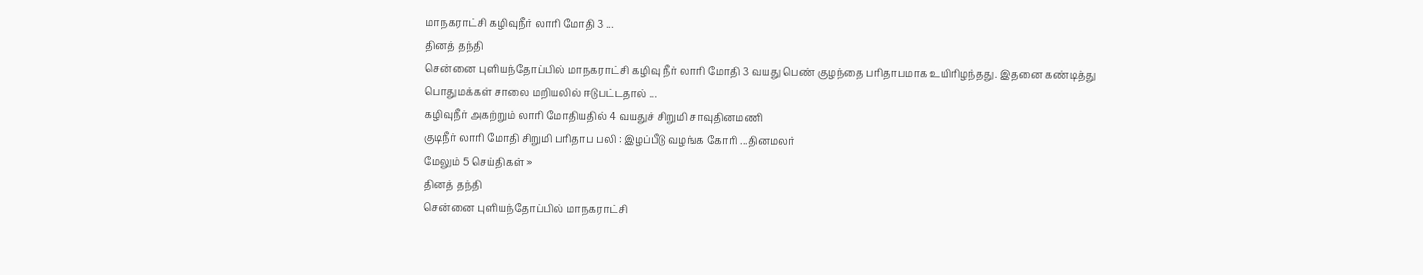மாநகராட்சி கழிவுநீர் லாரி மோதி 3 ...
தினத் தந்தி
சென்னை புளியந்தோப்பில் மாநகராட்சி கழிவு நீர் லாரி மோதி 3 வயது பெண் குழந்தை பரிதாபமாக உயிரிழந்தது. இதனை கண்டித்து பொதுமக்கள் சாலை மறியலில் ஈடுபட்டதால் ...
கழிவுநீர் அகற்றும் லாரி மோதியதில் 4 வயதுச் சிறுமி சாவுதினமணி
குடிநீர் லாரி மோதி சிறுமி பரிதாப பலி : இழப்பீடு வழங்க கோரி ...தினமலர்
மேலும் 5 செய்திகள் »
தினத் தந்தி
சென்னை புளியந்தோப்பில் மாநகராட்சி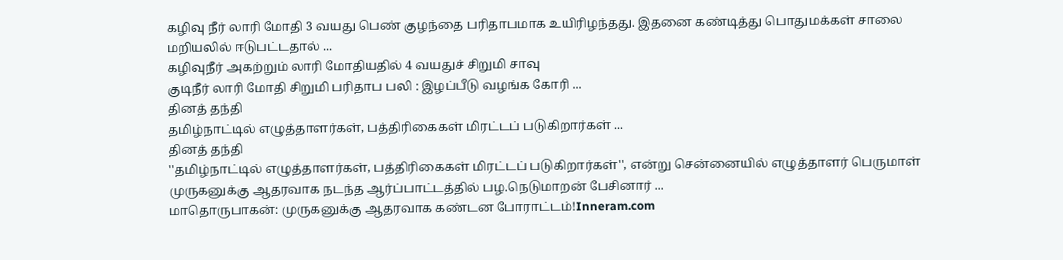கழிவு நீர் லாரி மோதி 3 வயது பெண் குழந்தை பரிதாபமாக உயிரிழந்தது. இதனை கண்டித்து பொதுமக்கள் சாலை மறியலில் ஈடுபட்டதால் ...
கழிவுநீர் அகற்றும் லாரி மோதியதில் 4 வயதுச் சிறுமி சாவு
குடிநீர் லாரி மோதி சிறுமி பரிதாப பலி : இழப்பீடு வழங்க கோரி ...
தினத் தந்தி
தமிழ்நாட்டில் எழுத்தாளர்கள், பத்திரிகைகள் மிரட்டப் படுகிறார்கள் ...
தினத் தந்தி
''தமிழ்நாட்டில் எழுத்தாளர்கள், பத்திரிகைகள் மிரட்டப் படுகிறார்கள்'', என்று சென்னையில் எழுத்தாளர் பெருமாள் முருகனுக்கு ஆதரவாக நடந்த ஆர்ப்பாட்டத்தில் பழ.நெடுமாறன் பேசினார் ...
மாதொருபாகன்: முருகனுக்கு ஆதரவாக கண்டன போராட்டம்!Inneram.com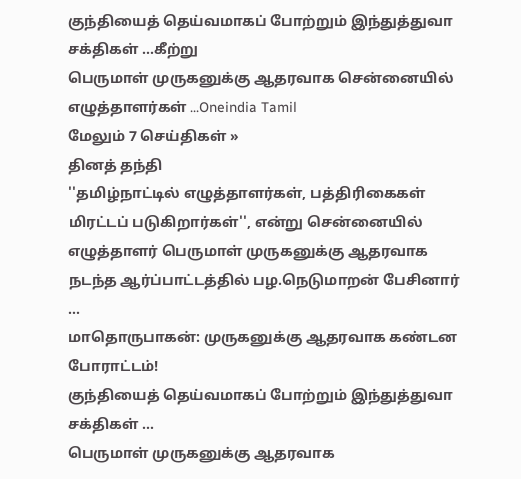குந்தியைத் தெய்வமாகப் போற்றும் இந்துத்துவா சக்திகள் ...கீற்று
பெருமாள் முருகனுக்கு ஆதரவாக சென்னையில் எழுத்தாளர்கள் ...Oneindia Tamil
மேலும் 7 செய்திகள் »
தினத் தந்தி
''தமிழ்நாட்டில் எழுத்தாளர்கள், பத்திரிகைகள் மிரட்டப் படுகிறார்கள்'', என்று சென்னையில் எழுத்தாளர் பெருமாள் முருகனுக்கு ஆதரவாக நடந்த ஆர்ப்பாட்டத்தில் பழ.நெடுமாறன் பேசினார் ...
மாதொருபாகன்: முருகனுக்கு ஆதரவாக கண்டன போராட்டம்!
குந்தியைத் தெய்வமாகப் போற்றும் இந்துத்துவா சக்திகள் ...
பெருமாள் முருகனுக்கு ஆதரவாக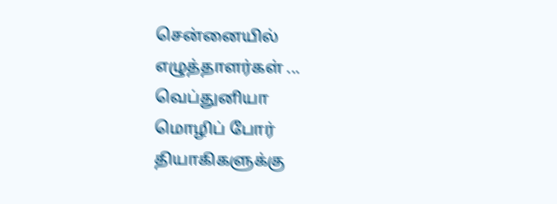சென்னையில் எழுத்தாளர்கள் ...
வெப்துனியா
மொழிப் போர் தியாகிகளுக்கு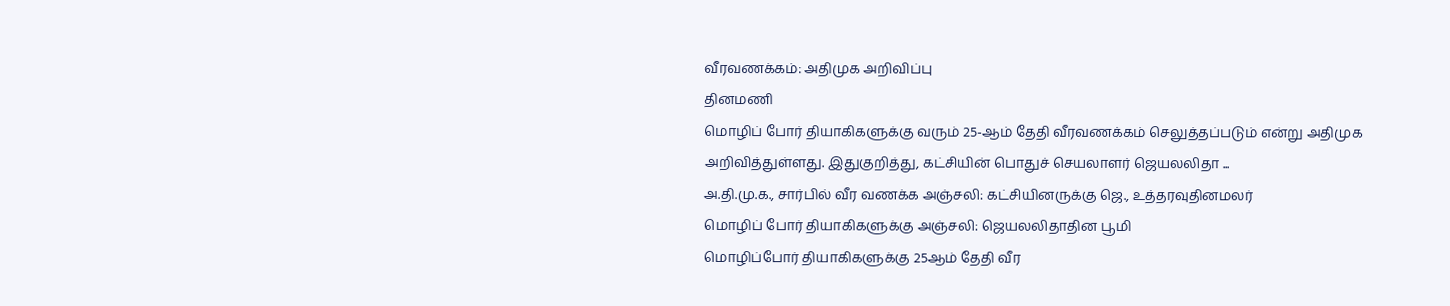வீரவணக்கம்: அதிமுக அறிவிப்பு
தினமணி
மொழிப் போர் தியாகிகளுக்கு வரும் 25-ஆம் தேதி வீரவணக்கம் செலுத்தப்படும் என்று அதிமுக அறிவித்துள்ளது. இதுகுறித்து, கட்சியின் பொதுச் செயலாளர் ஜெயலலிதா ...
அ.தி.மு.க., சார்பில் வீர வணக்க அஞ்சலி: கட்சியினருக்கு ஜெ., உத்தரவுதினமலர்
மொழிப் போர் தியாகிகளுக்கு அஞ்சலி: ஜெயலலிதாதின பூமி
மொழிப்போர் தியாகிகளுக்கு 25ஆம் தேதி வீர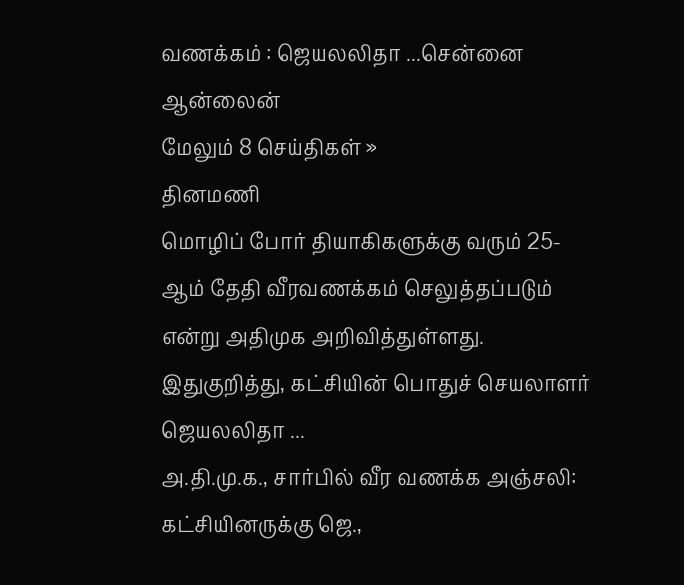வணக்கம் : ஜெயலலிதா ...சென்னை ஆன்லைன்
மேலும் 8 செய்திகள் »
தினமணி
மொழிப் போர் தியாகிகளுக்கு வரும் 25-ஆம் தேதி வீரவணக்கம் செலுத்தப்படும் என்று அதிமுக அறிவித்துள்ளது. இதுகுறித்து, கட்சியின் பொதுச் செயலாளர் ஜெயலலிதா ...
அ.தி.மு.க., சார்பில் வீர வணக்க அஞ்சலி: கட்சியினருக்கு ஜெ.,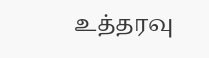உத்தரவு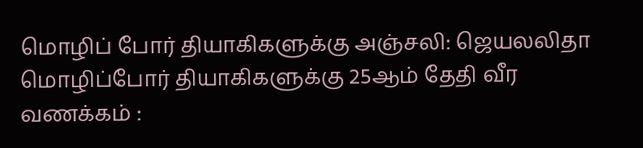மொழிப் போர் தியாகிகளுக்கு அஞ்சலி: ஜெயலலிதா
மொழிப்போர் தியாகிகளுக்கு 25ஆம் தேதி வீர வணக்கம் :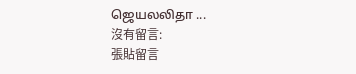ஜெயலலிதா ...
沒有留言:
張貼留言